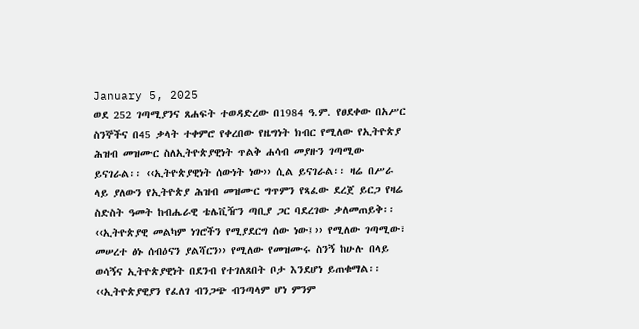January 5, 2025
ወደ 252 ገጣሚያንና ጸሐፍት ተወዳድረው በ1984 ዓ.ም. የፀደቀው በአሥር ስንኞችና በ45 ቃላት ተቀምሮ የቀረበው የዜግነት ክብር የሚለው የኢትዮጵያ ሕዝብ መዝሙር ስለኢትዮጵያዊነት ጥልቅ ሐሳብ መያዙን ገጣሚው ይናገራል፡፡ ‹‹ኢትዮጵያዊነት ሰውነት ነው›› ሲል ይናገራል፡፡ ዛሬ በሥራ ላይ ያለውን የኢትዮጵያ ሕዝብ መዝሙር ግጥምን የጻፈው ደረጀ ይርጋ የዛሬ ስድስት ዓመት ከብሔራዊ ቴሌቪዥን ጣቢያ ጋር ባደረገው ቃለመጠይቅ፡፡ ‹‹ኢትዮጵያዊ መልካም ነገሮችን የሚያደርግ ሰው ነው፤›› የሚለው ገጣሚው፣ መሠረተ ፅኑ ሰብዕናን ያልሻርን›› የሚለው የመዝሙሩ ስንኝ ከሁሉ በላይ ወሳኝና ኢትዮጵያዊነት በደንብ የተገለጸበት ቦታ እንደሆነ ይጠቁማል፡፡ ‹‹ኢትዮጵያዊያን የፈለገ ብንጋጭ ብንጣላም ሆነ ምንም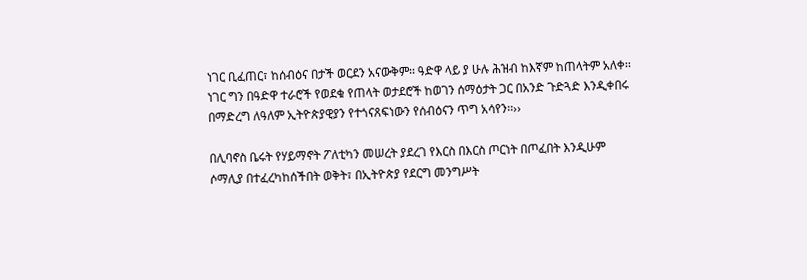ነገር ቢፈጠር፣ ከሰብዕና በታች ወርደን አናውቅም፡፡ ዓድዋ ላይ ያ ሁሉ ሕዝብ ከእኛም ከጠላትም አለቀ፡፡ ነገር ግን በዓድዋ ተራሮች የወደቁ የጠላት ወታደሮች ከወገን ሰማዕታት ጋር በአንድ ጉድጓድ እንዲቀበሩ በማድረግ ለዓለም ኢትዮጵያዊያን የተጎናጸፍነውን የሰብዕናን ጥግ አሳየን፡፡››

በሊባኖስ ቤሩት የሃይማኖት ፖለቲካን መሠረት ያደረገ የእርስ በእርስ ጦርነት በጦፈበት እንዲሁም ሶማሊያ በተፈረካከሰችበት ወቅት፣ በኢትዮጵያ የደርግ መንግሥት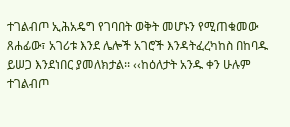ተገልብጦ ኢሕአዴግ የገባበት ወቅት መሆኑን የሚጠቁመው ጸሐፊው፣ አገሪቱ እንደ ሌሎች አገሮች እንዳትፈረካከስ በከባዱ ይሠጋ እንደነበር ያመለክታል፡፡ ‹‹ከዕለታት አንዱ ቀን ሁሉም ተገልብጦ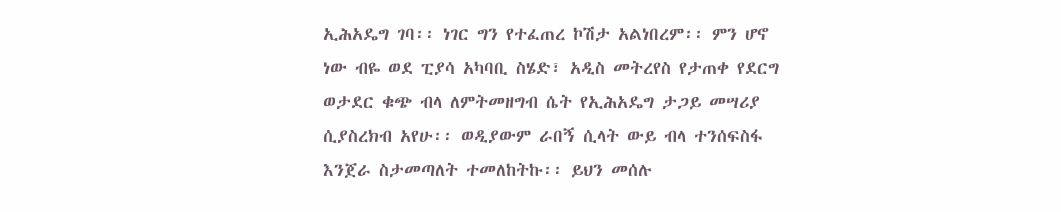ኢሕአዴግ ገባ፡፡ ነገር ግን የተፈጠረ ኮሽታ አልነበረም፡፡ ምን ሆኖ ነው ብዬ ወደ ፒያሳ አካባቢ ስሄድ፣ አዲስ መትረየስ የታጠቀ የደርግ ወታደር ቁጭ ብላ ለምትመዘግብ ሴት የኢሕአዴግ ታጋይ መሣሪያ ሲያስረክብ አየሁ፡፡ ወዲያውም ራበኝ ሲላት ውይ ብላ ተንሰፍስፋ እንጀራ ስታመጣለት ተመለከትኩ፡፡ ይህን መሰሉ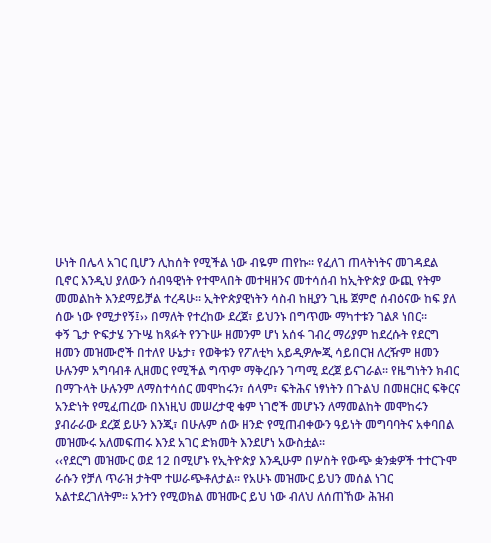ሁነት በሌላ አገር ቢሆን ሊከሰት የሚችል ነው ብዬም ጠየኩ፡፡ የፈለገ ጠላትነትና መገዳደል ቢኖር እንዲህ ያለውን ሰብዓዊነት የተሞላበት መተዛዘንና መተሳሰብ ከኢትዮጵያ ውጪ የትም መመልከት እንደማይቻል ተረዳሁ፡፡ ኢትዮጵያዊነትን ሳስብ ከዚያን ጊዜ ጀምሮ ሰብዕናው ከፍ ያለ ሰው ነው የሚታየኝ፤›› በማለት የተረከው ደረጀ፣ ይህንኑ በግጥሙ ማካተቱን ገልጾ ነበር፡፡
ቀኝ ጌታ ዮፍታሄ ንጉሤ ከጻፉት የንጉሡ ዘመንም ሆነ አሰፋ ገብረ ማሪያም ከደረሱት የደርግ ዘመን መዝሙሮች በተለየ ሁኔታ፣ የወቅቱን የፖለቲካ አይዲዎሎጂ ሳይበርዝ ለረዥም ዘመን ሁሉንም አግባብቶ ሊዘመር የሚችል ግጥም ማቅረቡን ገጣሚ ደረጀ ይናገራል፡፡ የዜግነትን ክብር በማጉላት ሁሉንም ለማስተሳሰር መሞከሩን፣ ሰላም፣ ፍትሕና ነፃነትን በጉልህ በመዘርዘር ፍቅርና አንድነት የሚፈጠረው በእነዚህ መሠረታዊ ቁም ነገሮች መሆኑን ለማመልከት መሞከሩን ያብራራው ደረጀ ይሁን እንጂ፣ በሁሉም ሰው ዘንድ የሚጠብቀውን ዓይነት መግባባትና አቀባበል መዝሙሩ አለመፍጠሩ እንደ አገር ድክመት እንደሆነ አውስቷል፡፡
‹‹የደርግ መዝሙር ወደ 12 በሚሆኑ የኢትዮጵያ እንዲሁም በሦስት የውጭ ቋንቋዎች ተተርጉሞ ራሱን የቻለ ጥራዝ ታትሞ ተሠራጭቶለታል፡፡ የአሁኑ መዝሙር ይህን መሰል ነገር አልተደረገለትም፡፡ አንተን የሚወክል መዝሙር ይህ ነው ብለህ ለሰጠኸው ሕዝብ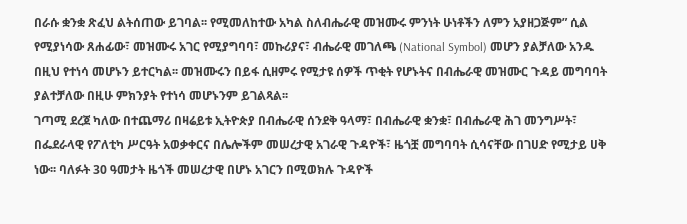በራሱ ቋንቋ ጽፈህ ልትሰጠው ይገባል፡፡ የሚመለከተው አካል ስለብሔራዊ መዝሙሩ ምንነት ሁነቶችን ለምን አያዘጋጅም” ሲል የሚያነሳው ጸሐፊው፣ መዝሙሩ አገር የሚያግባባ፣ መኩሪያና፣ ብሔራዊ መገለጫ (National Symbol) መሆን ያልቻለው አንዱ በዚህ የተነሳ መሆኑን ይተርካል፡፡ መዝሙሩን በይፋ ሲዘምሩ የሚታዩ ሰዎች ጥቂት የሆኑትና በብሔራዊ መዝሙር ጉዳይ መግባባት ያልተቻለው በዚሁ ምክንያት የተነሳ መሆኑንም ይገልጻል፡፡
ገጣሚ ደረጀ ካለው በተጨማሪ በዛሬይቱ ኢትዮጵያ በብሔራዊ ሰንደቅ ዓላማ፣ በብሔራዊ ቋንቋ፣ በብሔራዊ ሕገ መንግሥት፣ በፌደራላዊ የፖለቲካ ሥርዓት አወቃቀርና በሌሎችም መሠረታዊ አገራዊ ጉዳዮች፣ ዜጎቿ መግባባት ሲሳናቸው በገሀድ የሚታይ ሀቅ ነው፡፡ ባለፉት 30 ዓመታት ዜጎች መሠረታዊ በሆኑ አገርን በሚወክሉ ጉዳዮች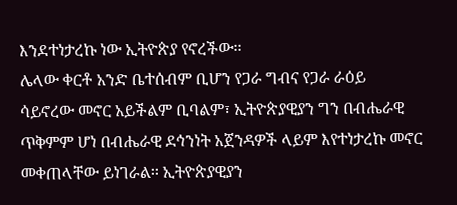እንደተነታረኩ ነው ኢትዮጵያ የኖረችው፡፡
ሌላው ቀርቶ አንድ ቤተሰብም ቢሆን የጋራ ግብና የጋራ ራዕይ ሳይኖረው መኖር አይችልም ቢባልም፣ ኢትዮጵያዊያን ግን በብሔራዊ ጥቅምም ሆነ በብሔራዊ ደኅንነት አጀንዳዎች ላይም እየተነታረኩ መኖር መቀጠላቸው ይነገራል፡፡ ኢትዮጵያዊያን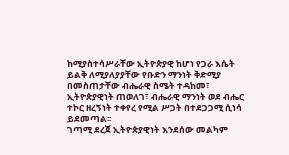ከሚያስተሳሥራቸው ኢትዮጵያዊ ከሆነ የጋራ እሴት ይልቅ ለሚያለያያቸው የቡድን ማንነት ቅድሚያ በመስጠታቸው ብሔራዊ ስሜት ተዳከመ፣ ኢትዮጵያዊነት ጠወለገ፣ ብሔራዊ ማንነት ወደ ብሔር ተኮር ዘረኝነት ተቀየረ የሚል ሥጋት በተደጋጋሚ ሲነሳ ይደመጣል፡፡
ገጣሚ ደረጀ ኢትዮጵያዊነት እንደሰው መልካም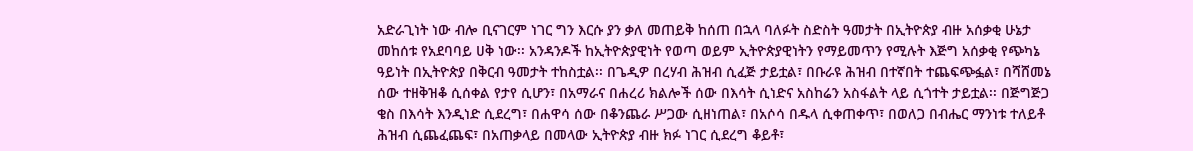አድራጊነት ነው ብሎ ቢናገርም ነገር ግን እርሱ ያን ቃለ መጠይቅ ከሰጠ በኋላ ባለፉት ስድስት ዓመታት በኢትዮጵያ ብዙ አሰቃቂ ሁኔታ መከሰቱ የአደባባይ ሀቅ ነው፡፡ አንዳንዶች ከኢትዮጵያዊነት የወጣ ወይም ኢትዮጵያዊነትን የማይመጥን የሚሉት እጅግ አሰቃቂ የጭካኔ ዓይነት በኢትዮጵያ በቅርብ ዓመታት ተከስቷል፡፡ በጌዲዎ በረሃብ ሕዝብ ሲፈጅ ታይቷል፣ በቡራዩ ሕዝብ በተኛበት ተጨፍጭፏል፣ በሻሸመኔ ሰው ተዘቅዝቆ ሲሰቀል የታየ ሲሆን፣ በአማራና በሐረሪ ክልሎች ሰው በእሳት ሲነድና አስከሬን አስፋልት ላይ ሲጎተት ታይቷል፡፡ በጅግጅጋ ቄስ በእሳት እንዲነድ ሲደረግ፣ በሐዋሳ ሰው በቆንጨራ ሥጋው ሲዘነጠል፣ በአሶሳ በዱላ ሲቀጠቀጥ፣ በወለጋ በብሔር ማንነቱ ተለይቶ ሕዝብ ሲጨፈጨፍ፣ በአጠቃላይ በመላው ኢትዮጵያ ብዙ ክፉ ነገር ሲደረግ ቆይቶ፣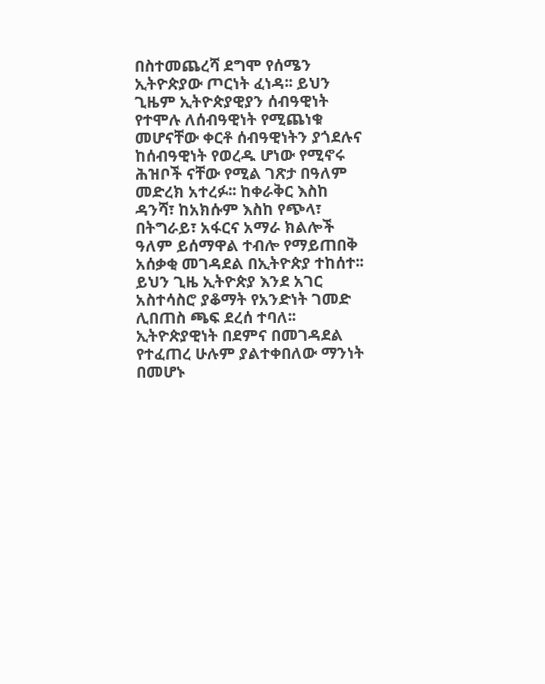በስተመጨረሻ ደግሞ የሰሜን ኢትዮጵያው ጦርነት ፈነዳ፡፡ ይህን ጊዜም ኢትዮጵያዊያን ሰብዓዊነት የተሞሉ ለሰብዓዊነት የሚጨነቁ መሆናቸው ቀርቶ ሰብዓዊነትን ያጎደሉና ከሰብዓዊነት የወረዱ ሆነው የሚኖሩ ሕዝቦች ናቸው የሚል ገጽታ በዓለም መድረክ አተረፉ፡፡ ከቀራቅር እስከ ዳንሻ፣ ከአክሱም እስከ የጭላ፣ በትግራይ፣ አፋርና አማራ ክልሎች ዓለም ይሰማዋል ተብሎ የማይጠበቅ አሰቃቂ መገዳደል በኢትዮጵያ ተከሰተ፡፡
ይህን ጊዜ ኢትዮጵያ እንደ አገር አስተሳስሮ ያቆማት የአንድነት ገመድ ሊበጠስ ጫፍ ደረሰ ተባለ፡፡ ኢትዮጵያዊነት በደምና በመገዳደል የተፈጠረ ሁሉም ያልተቀበለው ማንነት በመሆኑ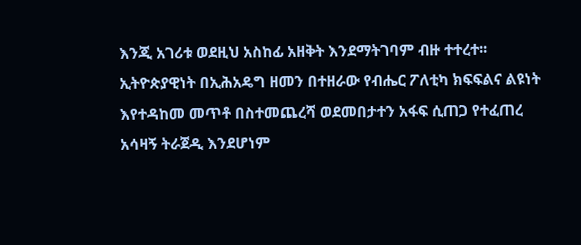እንጂ አገሪቱ ወደዚህ አስከፊ አዘቅት እንደማትገባም ብዙ ተተረተ፡፡ ኢትዮጵያዊነት በኢሕአዴግ ዘመን በተዘራው የብሔር ፖለቲካ ክፍፍልና ልዩነት እየተዳከመ መጥቶ በስተመጨረሻ ወደመበታተን አፋፍ ሲጠጋ የተፈጠረ አሳዛኝ ትራጀዲ እንደሆነም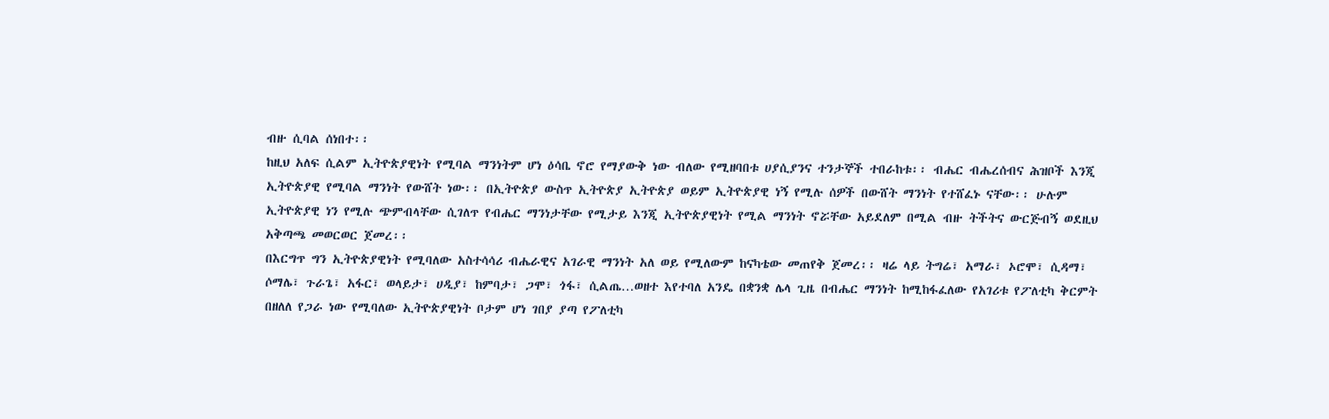ብዙ ሲባል ሰነበተ፡፡
ከዚህ አለፍ ሲልም ኢትዮጵያዊነት የሚባል ማንነትም ሆነ ዕሳቤ ኖሮ የማያውቅ ነው ብለው የሚዘባበቱ ሀያሲያንና ተንታኞች ተበራከቱ፡፡ ብሔር ብሔረሰብና ሕዝቦች እንጂ ኢትዮጵያዊ የሚባል ማንነት የውሸት ነው፡፡ በኢትዮጵያ ውስጥ ኢትዮጵያ ኢትዮጵያ ወይም ኢትዮጵያዊ ነኝ የሚሉ ሰዎች በውሸት ማንነት የተሸፈኑ ናቸው፡፡ ሁሉም ኢትዮጵያዊ ነን የሚሉ ጭምብላቸው ሲገለጥ የብሔር ማንነታቸው የሚታይ እንጂ ኢትዮጵያዊነት የሚል ማንነት ኖሯቸው አይደለም በሚል ብዙ ትችትና ውርጅብኝ ወደዚህ አቅጣጫ መወርወር ጀመረ፡፡
በእርግጥ ግን ኢትዮጵያዊነት የሚባለው አስተሳሳሪ ብሔራዊና አገራዊ ማንነት አለ ወይ የሚለውም ከናካቴው መጠየቅ ጀመረ፡፡ ዛሬ ላይ ትግሬ፣ አማራ፣ ኦሮሞ፣ ሲዳማ፣ ሶማሌ፣ ጉራጌ፣ አፋር፣ ወላይታ፣ ሀዲያ፣ ከምባታ፣ ጋሞ፣ ጎፋ፣ ሲልጤ…ወዘተ እየተባለ አንዴ በቋንቋ ሌላ ጊዜ በብሔር ማንነት ከሚከፋፈለው የአገሪቱ የፖለቲካ ቅርምት በዘለለ የጋራ ነው የሚባለው ኢትዮጵያዊነት ቦታም ሆነ ገበያ ያጣ የፖለቲካ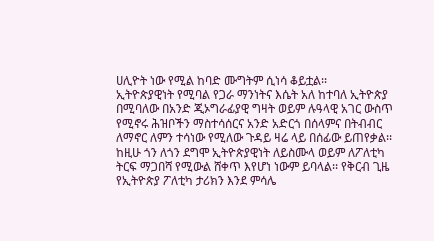ሀሊዮት ነው የሚል ከባድ ሙግትም ሲነሳ ቆይቷል፡፡
ኢትዮጵያዊነት የሚባል የጋራ ማንነትና እሴት አለ ከተባለ ኢትዮጵያ በሚባለው በአንድ ጂኦግራፊያዊ ግዛት ወይም ሉዓላዊ አገር ውስጥ የሚኖሩ ሕዝቦችን ማስተሳሰርና አንድ አድርጎ በሰላምና በትብብር ለማኖር ለምን ተሳነው የሚለው ጉዳይ ዛሬ ላይ በሰፊው ይጠየቃል፡፡ ከዚሁ ጎን ለጎን ደግሞ ኢትዮጵያዊነት ለይስሙላ ወይም ለፖለቲካ ትርፍ ማጋበሻ የሚውል ሸቀጥ እየሆነ ነውም ይባላል፡፡ የቅርብ ጊዜ የኢትዮጵያ ፖለቲካ ታሪክን እንደ ምሳሌ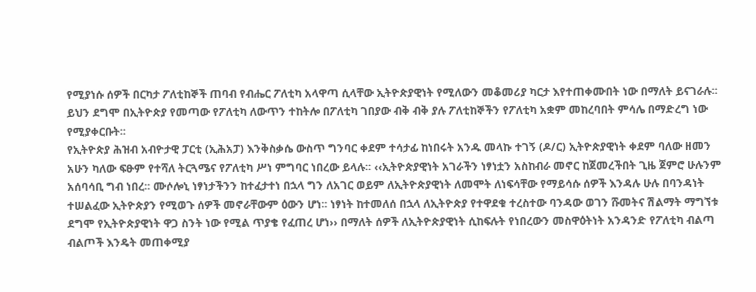የሚያነሱ ሰዎች በርካታ ፖለቲከኞች ጠባብ የብሔር ፖለቲካ አላዋጣ ሲላቸው ኢትዮጵያዊነት የሚለውን መቆመሪያ ካርታ እየተጠቀሙበት ነው በማለት ይናገራሉ፡፡ ይህን ደግሞ በኢትዮጵያ የመጣው የፖለቲካ ለውጥን ተከትሎ በፖለቲካ ገበያው ብቅ ብቅ ያሉ ፖለቲከኞችን የፖለቲካ አቋም መከረባበት ምሳሌ በማድረግ ነው የሚያቀርቡት፡፡
የኢትዮጵያ ሕዝብ አብዮታዊ ፓርቲ (ኢሕአፓ) እንቅስቃሴ ውስጥ ግንባር ቀደም ተሳታፊ ከነበሩት አንዱ መላኩ ተገኝ (ዶ/ር) ኢትዮጵያዊነት ቀደም ባለው ዘመን አሁን ካለው ፍፁም የተሻለ ትርጓሜና የፖለቲካ ሥነ ምግባር ነበረው ይላሉ፡፡ ‹‹ኢትዮጵያዊነት አገራችን ነፃነቷን አስከብራ መኖር ከጀመረችበት ጊዜ ጀምሮ ሁሉንም አሰባሳቢ ግብ ነበረ፡፡ ሙሶሎኒ ነፃነታችንን ከተፈታተነ በኋላ ግን ለአገር ወይም ለኢትዮጵያዊነት ለመሞት ለነፍሳቸው የማይሳሱ ሰዎች እንዳሉ ሁሉ በባንዳነት ተሠልፈው ኢትዮጵያን የሚወጉ ሰዎች መኖራቸውም ዕውን ሆነ፡፡ ነፃነት ከተመለሰ በኋላ ለኢትዮጵያ የተዋደቁ ተረስተው ባንዳው ወገን ሹመትና ሽልማት ማግኘቱ ደግሞ የኢትዮጵያዊነት ዋጋ ስንት ነው የሚል ጥያቄ የፈጠረ ሆነ›› በማለት ሰዎች ለኢትዮጵያዊነት ሲከፍሉት የነበረውን መስዋዕትነት አንዳንድ የፖለቲካ ብልጣ ብልጦች እንዴት መጠቀሚያ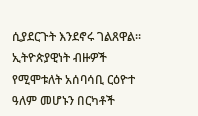ሲያደርጉት እንደኖሩ ገልጸዋል፡፡
ኢትዮጵያዊነት ብዙዎች የሚሞቱለት አሰባሳቢ ርዕዮተ ዓለም መሆኑን በርካቶች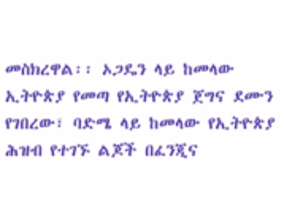መስክረዋል፡፡ ኦጋዴን ላይ ከመላው ኢትዮጵያ የመጣ የኢትዮጵያ ጀግና ደሙን የገበረው፣ ባድሜ ላይ ከመላው የኢትዮጵያ ሕዝብ የተገኙ ልጆች በፈንጂና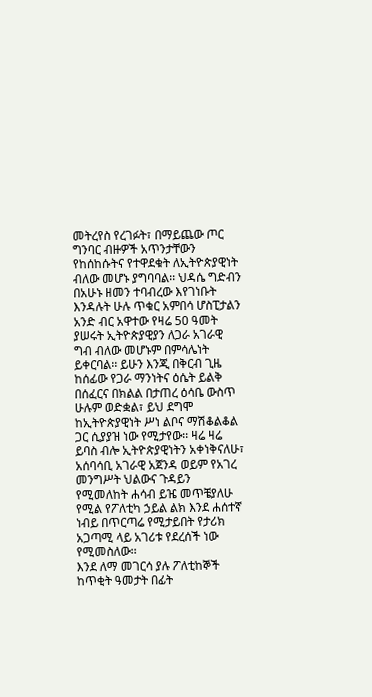መትረየስ የረገፉት፣ በማይጨው ጦር ግንባር ብዙዎች አጥንታቸውን የከሰከሱትና የተዋደቁት ለኢትዮጵያዊነት ብለው መሆኑ ያግባባል፡፡ ህዳሴ ግድብን በአሁኑ ዘመን ተባብረው እየገነቡት እንዳሉት ሁሉ ጥቁር አምበሳ ሆስፒታልን አንድ ብር አዋተው የዛሬ 50 ዓመት ያሠሩት ኢትዮጵያዊያን ለጋራ አገራዊ ግብ ብለው መሆኑም በምሳሌነት ይቀርባል፡፡ ይሁን እንጂ በቅርብ ጊዜ ከሰፊው የጋራ ማንነትና ዕሴት ይልቅ በሰፈርና በክልል በታጠረ ዕሳቤ ውስጥ ሁሉም ወድቋል፣ ይህ ደግሞ ከኢትዮጵያዊነት ሥነ ልቦና ማሽቆልቆል ጋር ሲያያዝ ነው የሚታየው፡፡ ዛሬ ዛሬ ይባስ ብሎ ኢትዮጵያዊነትን አቀነቅናለሁ፣ አሰባሳቢ አገራዊ አጀንዳ ወይም የአገረ መንግሥት ህልውና ጉዳይን የሚመለከት ሐሳብ ይዤ መጥቼያለሁ የሚል የፖለቲካ ኃይል ልክ እንደ ሐሰተኛ ነብይ በጥርጣሬ የሚታይበት የታሪክ አጋጣሚ ላይ አገሪቱ የደረሰች ነው የሚመስለው፡፡
እንደ ለማ መገርሳ ያሉ ፖለቲከኞች ከጥቂት ዓመታት በፊት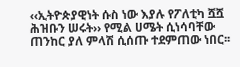‹‹ኢትዮጵያዊነት ሱስ ነው እያሉ የፖለቲካ ሿሿ ሕዝቡን ሠሩት›› የሚል ሀሜት ሲነሳባቸው ጠንከር ያለ ምላሽ ሲሰጡ ተደምጠው ነበር፡፡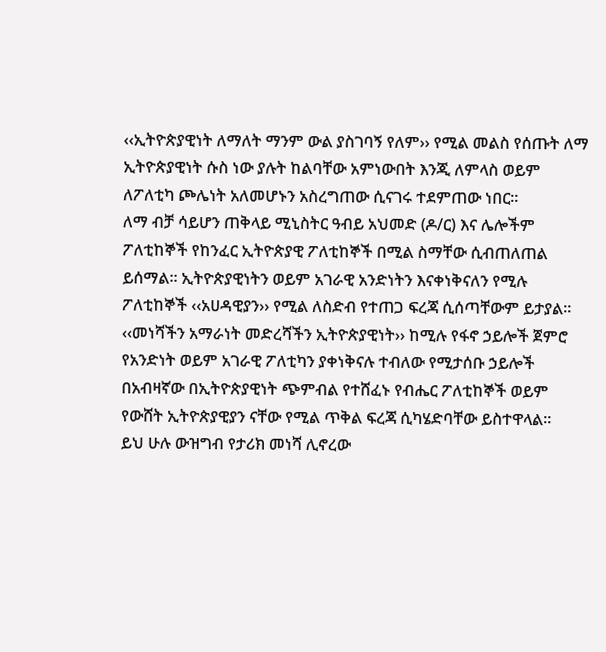‹‹ኢትዮጵያዊነት ለማለት ማንም ውል ያስገባኝ የለም›› የሚል መልስ የሰጡት ለማ ኢትዮጵያዊነት ሱስ ነው ያሉት ከልባቸው አምነውበት እንጂ ለምላስ ወይም ለፖለቲካ ጮሌነት አለመሆኑን አስረግጠው ሲናገሩ ተደምጠው ነበር፡፡
ለማ ብቻ ሳይሆን ጠቅላይ ሚኒስትር ዓብይ አህመድ (ዶ/ር) እና ሌሎችም ፖለቲከኞች የከንፈር ኢትዮጵያዊ ፖለቲከኞች በሚል ስማቸው ሲብጠለጠል ይሰማል፡፡ ኢትዮጵያዊነትን ወይም አገራዊ አንድነትን እናቀነቅናለን የሚሉ ፖለቲከኞች ‹‹አሀዳዊያን›› የሚል ለስድብ የተጠጋ ፍረጃ ሲሰጣቸውም ይታያል፡፡ ‹‹መነሻችን አማራነት መድረሻችን ኢትዮጵያዊነት›› ከሚሉ የፋኖ ኃይሎች ጀምሮ የአንድነት ወይም አገራዊ ፖለቲካን ያቀነቅናሉ ተብለው የሚታሰቡ ኃይሎች በአብዛኛው በኢትዮጵያዊነት ጭምብል የተሸፈኑ የብሔር ፖለቲከኞች ወይም የውሸት ኢትዮጵያዊያን ናቸው የሚል ጥቅል ፍረጃ ሲካሄድባቸው ይስተዋላል፡፡
ይህ ሁሉ ውዝግብ የታሪክ መነሻ ሊኖረው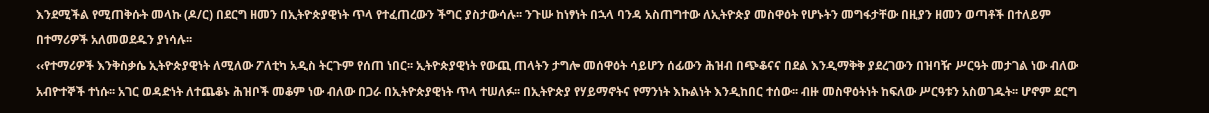እንደሚችል የሚጠቅሱት መላኩ (ዶ/ር) በደርግ ዘመን በኢትዮጵያዊነት ጥላ የተፈጠረውን ችግር ያስታውሳሉ፡፡ ንጉሡ ከነፃነት በኋላ ባንዳ አስጠግተው ለኢትዮጵያ መስዋዕት የሆኑትን መግፋታቸው በዚያን ዘመን ወጣቶች በተለይም በተማሪዎች አለመወደዱን ያነሳሉ፡፡
‹‹የተማሪዎች እንቅስቃሴ ኢትዮጵያዊነት ለሚለው ፖለቲካ አዲስ ትርጉም የሰጠ ነበር፡፡ ኢትዮጵያዊነት የውጪ ጠላትን ታግሎ መሰዋዕት ሳይሆን ሰፊውን ሕዝብ በጭቆናና በደል እንዲማቅቅ ያደረገውን በዝባዥ ሥርዓት መታገል ነው ብለው አብዮተኞች ተነሱ፡፡ አገር ወዳድነት ለተጨቆኑ ሕዝቦች መቆም ነው ብለው በጋራ በኢትዮጵያዊነት ጥላ ተሠለፉ፡፡ በኢትዮጵያ የሃይማኖትና የማንነት እኩልነት እንዲከበር ተሰው፡፡ ብዙ መስዋዕትነት ከፍለው ሥርዓቱን አስወገዱት፡፡ ሆኖም ደርግ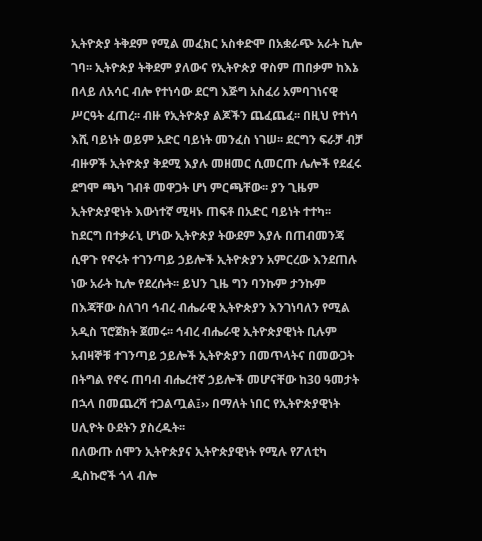ኢትዮጵያ ትቅደም የሚል መፈክር አስቀድሞ በአቋራጭ አራት ኪሎ ገባ፡፡ ኢትዮጵያ ትቅደም ያለውና የኢትዮጵያ ዋስም ጠበቃም ከእኔ በላይ ለአሳር ብሎ የተነሳው ደርግ እጅግ አስፈሪ አምባገነናዊ ሥርዓት ፈጠረ፡፡ ብዙ የኢትዮጵያ ልጆችን ጨፈጨፈ፡፡ በዚህ የተነሳ እሺ ባይነት ወይም አድር ባይነት መንፈስ ነገሠ፡፡ ደርግን ፍራቻ ብቻ ብዙዎች ኢትዮጵያ ቅደሚ እያሉ መዘመር ሲመርጡ ሌሎች የደፈሩ ደግሞ ጫካ ገብቶ መዋጋት ሆነ ምርጫቸው፡፡ ያን ጊዜም ኢትዮጵያዊነት እውነተኛ ሚዛኑ ጠፍቶ በአድር ባይነት ተተካ፡፡ ከደርግ በተቃራኒ ሆነው ኢትዮጵያ ትውደም እያሉ በጠብመንጃ ሲዋጉ የኖሩት ተገንጣይ ኃይሎች ኢትዮጵያን አምርረው እንደጠሉ ነው አራት ኪሎ የደረሱት፡፡ ይህን ጊዜ ግን ባንኩም ታንኩም በእጃቸው ስለገባ ኅብረ ብሔራዊ ኢትዮጵያን እንገነባለን የሚል አዲስ ፕሮጀክት ጀመሩ፡፡ ኅብረ ብሔራዊ ኢትዮጵያዊነት ቢሉም አብዛኞቹ ተገንጣይ ኃይሎች ኢትዮጵያን በመጥላትና በመውጋት በትግል የኖሩ ጠባብ ብሔረተኛ ኃይሎች መሆናቸው ከ30 ዓመታት በኋላ በመጨረሻ ተጋልጧል፤›› በማለት ነበር የኢትዮጵያዊነት ሀሊዮት ዑደትን ያስረዱት፡፡
በለውጡ ሰሞን ኢትዮጵያና ኢትዮጵያዊነት የሚሉ የፖለቲካ ዲስኩሮች ጎላ ብሎ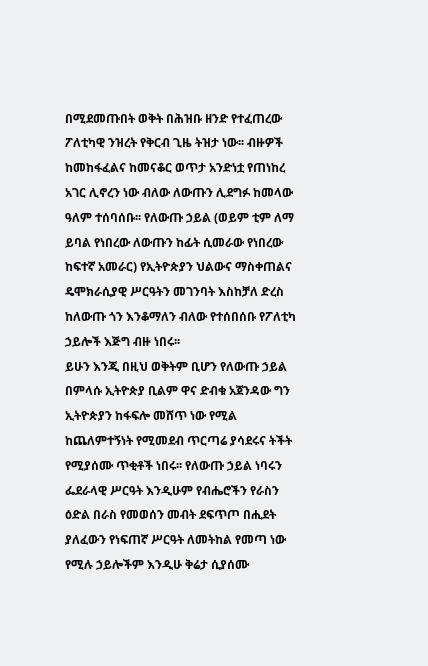በሚደመጡበት ወቅት በሕዝቡ ዘንድ የተፈጠረው ፖለቲካዊ ንዝረት የቅርብ ጊዜ ትዝታ ነው፡፡ ብዙዎች ከመከፋፈልና ከመናቆር ወጥታ አንድነቷ የጠነከረ አገር ሊኖረን ነው ብለው ለውጡን ሊደግፉ ከመላው ዓለም ተሰባሰቡ፡፡ የለውጡ ኃይል (ወይም ቲም ለማ ይባል የነበረው ለውጡን ከፊት ሲመራው የነበረው ከፍተኛ አመራር) የኢትዮጵያን ህልውና ማስቀጠልና ዴሞክራሲያዊ ሥርዓትን መገንባት እስከቻለ ድረስ ከለውጡ ጎን እንቆማለን ብለው የተሰበሰቡ የፖለቲካ ኃይሎች እጅግ ብዙ ነበሩ፡፡
ይሁን እንጂ በዚህ ወቅትም ቢሆን የለውጡ ኃይል በምላሱ ኢትዮጵያ ቢልም ዋና ድብቁ አጀንዳው ግን ኢትዮጵያን ከፋፍሎ መሸጥ ነው የሚል ከጨለምተኝነት የሚመደብ ጥርጣሬ ያሳደሩና ትችት የሚያሰሙ ጥቂቶች ነበሩ፡፡ የለውጡ ኃይል ነባሩን ፌደራላዊ ሥርዓት እንዲሁም የብሔሮችን የራስን ዕድል በራስ የመወሰን መብት ደፍጥጦ በሒደት ያለፈውን የነፍጠኛ ሥርዓት ለመትከል የመጣ ነው የሚሉ ኃይሎችም እንዲሁ ቅሬታ ሲያሰሙ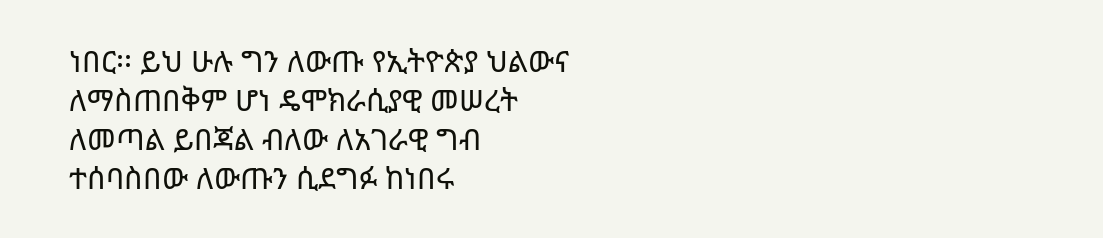ነበር፡፡ ይህ ሁሉ ግን ለውጡ የኢትዮጵያ ህልውና ለማስጠበቅም ሆነ ዴሞክራሲያዊ መሠረት ለመጣል ይበጃል ብለው ለአገራዊ ግብ ተሰባስበው ለውጡን ሲደግፉ ከነበሩ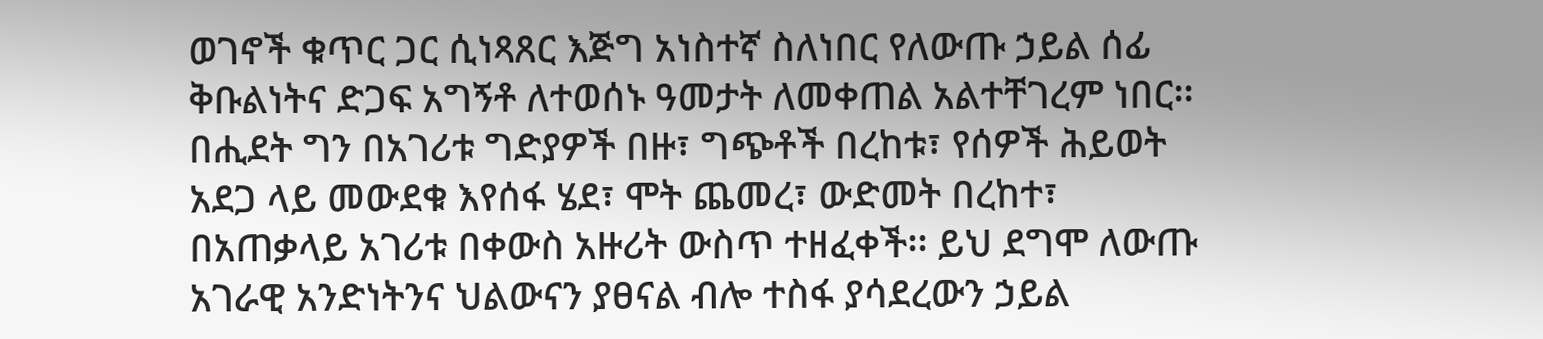ወገኖች ቁጥር ጋር ሲነጻጸር እጅግ አነስተኛ ስለነበር የለውጡ ኃይል ሰፊ ቅቡልነትና ድጋፍ አግኝቶ ለተወሰኑ ዓመታት ለመቀጠል አልተቸገረም ነበር፡፡
በሒደት ግን በአገሪቱ ግድያዎች በዙ፣ ግጭቶች በረከቱ፣ የሰዎች ሕይወት አደጋ ላይ መውደቁ እየሰፋ ሄደ፣ ሞት ጨመረ፣ ውድመት በረከተ፣ በአጠቃላይ አገሪቱ በቀውስ አዙሪት ውስጥ ተዘፈቀች፡፡ ይህ ደግሞ ለውጡ አገራዊ አንድነትንና ህልውናን ያፀናል ብሎ ተስፋ ያሳደረውን ኃይል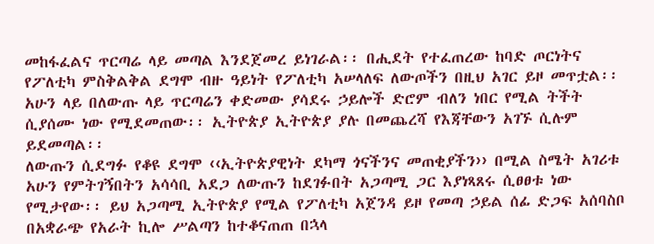መከፋፈልና ጥርጣሬ ላይ መጣል እንደጀመረ ይነገራል፡፡ በሒደት የተፈጠረው ከባድ ጦርነትና የፖለቲካ ምስቅልቅል ደግሞ ብዙ ዓይነት የፖለቲካ አሠላለፍ ለውጦችን በዚህ አገር ይዞ መጥቷል፡፡ አሁን ላይ በለውጡ ላይ ጥርጣሬን ቀድመው ያሳደሩ ኃይሎች ድሮም ብለን ነበር የሚል ትችት ሲያሰሙ ነው የሚደመጠው፡፡ ኢትዮጵያ ኢትዮጵያ ያሉ በመጨረሻ የእጃቸውን አገኙ ሲሉም ይደመጣል፡፡
ለውጡን ሲደግፉ የቆዩ ደግሞ ‹‹ኢትዮጵያዊነት ደካማ ጎናችንና መጠቂያችን›› በሚል ስሜት አገሪቱ አሁን የምትገኝበትን አሳሳቢ አደጋ ለውጡን ከደገፉበት አጋጣሚ ጋር እያነጻጸሩ ሲፀፀቱ ነው የሚታየው፡፡ ይህ አጋጣሚ ኢትዮጵያ የሚል የፖለቲካ አጀንዳ ይዞ የመጣ ኃይል ሰፊ ድጋፍ አሰባስቦ በአቋራጭ የአራት ኪሎ ሥልጣን ከተቆናጠጠ በኋላ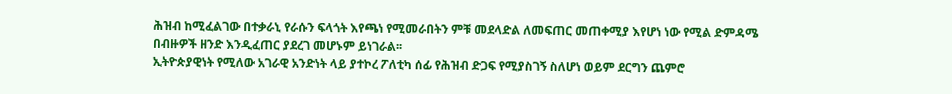ሕዝብ ከሚፈልገው በተቃራኒ የራሱን ፍላጎት እየጫነ የሚመራበትን ምቹ መደላድል ለመፍጠር መጠቀሚያ እየሆነ ነው የሚል ድምዳሜ በብዙዎች ዘንድ እንዲፈጠር ያደረገ መሆኑም ይነገራል፡፡
ኢትዮጵያዊነት የሚለው አገራዊ አንድነት ላይ ያተኮረ ፖለቲካ ሰፊ የሕዝብ ድጋፍ የሚያስገኝ ስለሆነ ወይም ደርግን ጨምሮ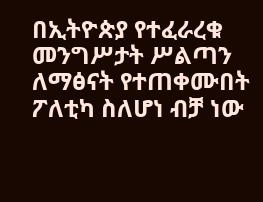በኢትዮጵያ የተፈራረቁ መንግሥታት ሥልጣን ለማፅናት የተጠቀሙበት ፖለቲካ ስለሆነ ብቻ ነው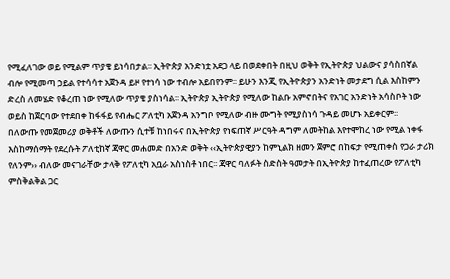የሚፈለገው ወይ የሚልም ጥያቄ ይነሳበታል፡፡ ኢትዮጵያ አንድነቷ አደጋ ላይ በወደቀበት በዚህ ወቅት የኢትዮጵያ ህልውና ያሳስበኛል ብሎ የሚመጣ ኃይል የተሳሳተ አጀንዳ ይዞ የተነሳ ነው ተብሎ አይበየንም፡፡ ይሁን እንጂ የኢትዮጵያን አንድነት መታደግ ሲል እስከምን ድረስ ለመሄድ የቆረጠ ነው የሚለው ጥያቄ ያስነሳል፡፡ ኢትዮጵያ ኢትዮጵያ የሚለው ከልቡ አምኖበትና የአገር አንድነት አሳስቦት ነው ወይስ ከጀርባው የተደበቀ ከፋፋይ የብሔር ፖለቲካ አጀንዳ አንግቦ የሚለው ብዙ ሙግት የሚያስነሳ ጉዳይ መሆኑ አይቀርም፡፡
በለውጡ የመጀመሪያ ወቅቶች ለውጡን ሲተቹ ከነበሩና በኢትዮጵያ የነፍጠኛ ሥርዓት ዳግም ለመትከል እየተሞከረ ነው የሚል ነቀፋ እስከማሰማት የደረሱት ፖለቲከኛ ጃዋር መሐመድ በአንድ ወቅት ‹‹ኢትዮጵያዊያን ከምኒልክ ዘመን ጀምሮ በከፍታ የሚጠቀስ የጋራ ታሪክ የለንም›› ብለው መናገራቸው ታላቅ የፖለቲካ አቧራ አስነስቶ ነበር፡፡ ጃዋር ባለፉት ስድስት ዓመታት በኢትዮጵያ ከተፈጠረው የፖለቲካ ምስቅልቅል ጋር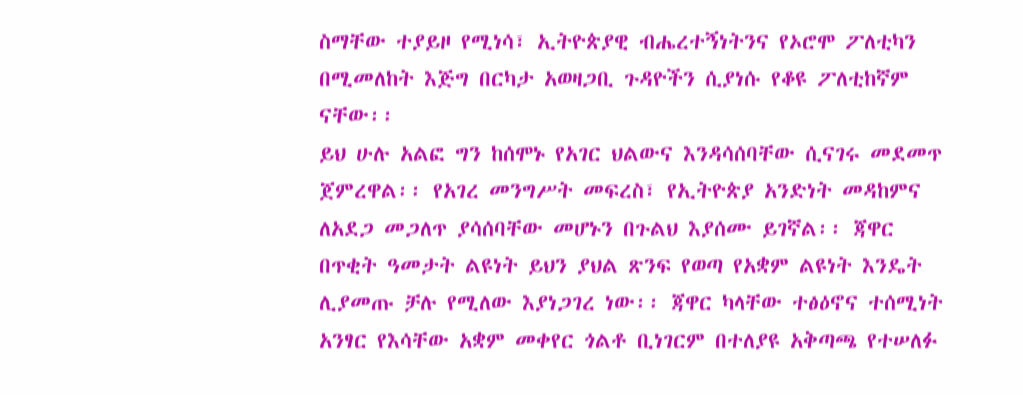ስማቸው ተያይዞ የሚነሳ፣ ኢትዮጵያዊ ብሔረተኝነትንና የኦሮሞ ፖለቲካን በሚመለከት እጅግ በርካታ አወዛጋቢ ጉዳዮችን ሲያነሱ የቆዩ ፖለቲከኛም ናቸው፡፡
ይህ ሁሉ አልፎ ግን ከሰሞኑ የአገር ህልውና እንዳሳሰባቸው ሲናገሩ መደመጥ ጀምረዋል፡፡ የአገረ መንግሥት መፍረስ፣ የኢትዮጵያ አንድነት መዳከምና ለአደጋ መጋለጥ ያሳሰባቸው መሆኑን በጉልህ እያሰሙ ይገኛል፡፡ ጃዋር በጥቂት ዓመታት ልዩነት ይህን ያህል ጽንፍ የወጣ የአቋም ልዩነት እንዴት ሊያመጡ ቻሉ የሚለው እያነጋገረ ነው፡፡ ጃዋር ካላቸው ተፅዕኖና ተሰሚነት አንፃር የእሳቸው አቋም መቀየር ጎልቶ ቢነገርም በተለያዩ አቅጣጫ የተሠለፉ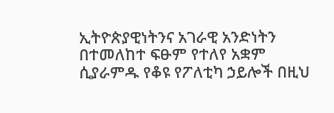ኢትዮጵያዊነትንና አገራዊ አንድነትን በተመለከተ ፍፁም የተለየ አቋም ሲያራምዱ የቆዩ የፖለቲካ ኃይሎች በዚህ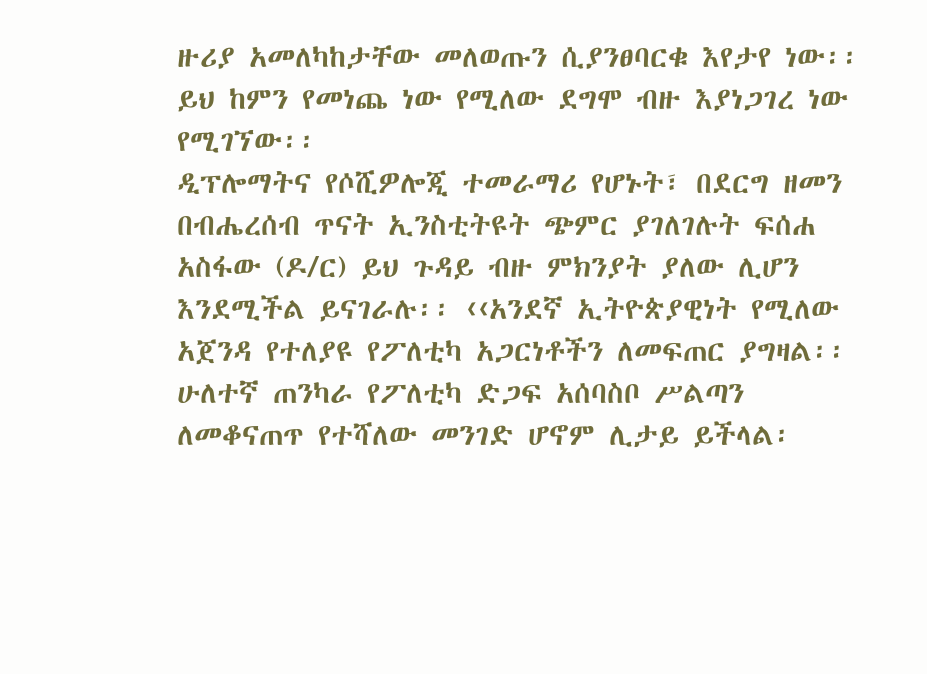ዙሪያ አመለካከታቸው መለወጡን ሲያንፀባርቁ እየታየ ነው፡፡ ይህ ከምን የመነጨ ነው የሚለው ደግሞ ብዙ እያነጋገረ ነው የሚገኘው፡፡
ዲፕሎማትና የሶሺዎሎጂ ተመራማሪ የሆኑት፣ በደርግ ዘመን በብሔረሰብ ጥናት ኢንስቲትዩት ጭምር ያገለገሉት ፍሰሐ አስፋው (ዶ/ር) ይህ ጉዳይ ብዙ ምክንያት ያለው ሊሆን እንደሚችል ይናገራሉ፡፡ ‹‹አንደኛ ኢትዮጵያዊነት የሚለው አጀንዳ የተለያዩ የፖለቲካ አጋርነቶችን ለመፍጠር ያግዛል፡፡ ሁለተኛ ጠንካራ የፖለቲካ ድጋፍ አሰባስቦ ሥልጣን ለመቆናጠጥ የተሻለው መንገድ ሆኖም ሊታይ ይችላል፡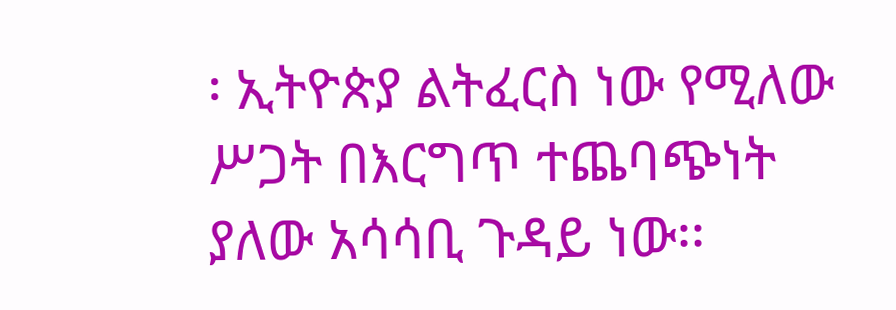፡ ኢትዮጵያ ልትፈርስ ነው የሚለው ሥጋት በእርግጥ ተጨባጭነት ያለው አሳሳቢ ጉዳይ ነው፡፡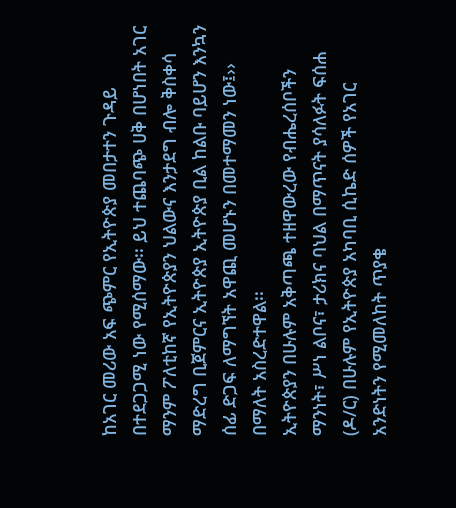ከአገር መሪው አፍ ጭምር የኢትዮጵያ መበታተን ጉዳይ በተደጋጋሚ ነው የሚሰማው፡፡ ይህ ተጨባጭ ሀቅ በሆነበት አገር ማንም ፖለቲከኛ የኢትዮጵያን ህልውና እንታደግ ብሎ ቅስቀሳ ማድረግ ቢጀምርና ኢትዮጵያ ኢትዮጵያ ቢል ከልቡ ባይሆን እንኳን ሰፊ ድጋፍ ለማግኘት አዋጪ መሆኑን በመተማመን ነው፤›› በማለት አስረድተዋል፡፡
ኢትዮጵያን በሁሉም አቅጣጫ ተዘዋውረው የብሔረሰቦችን ማንነት፣ ሥነ ልቦና፣ ታሪክና ባህል በማጥናት ያሳለፉት ፍሰሐ (ዶ/ር) በሁሉም የኢትዮጵያ አካባቢ ሲኬድ ሰዎች የአገር አንድነትን የሚመለከት ጥያቄ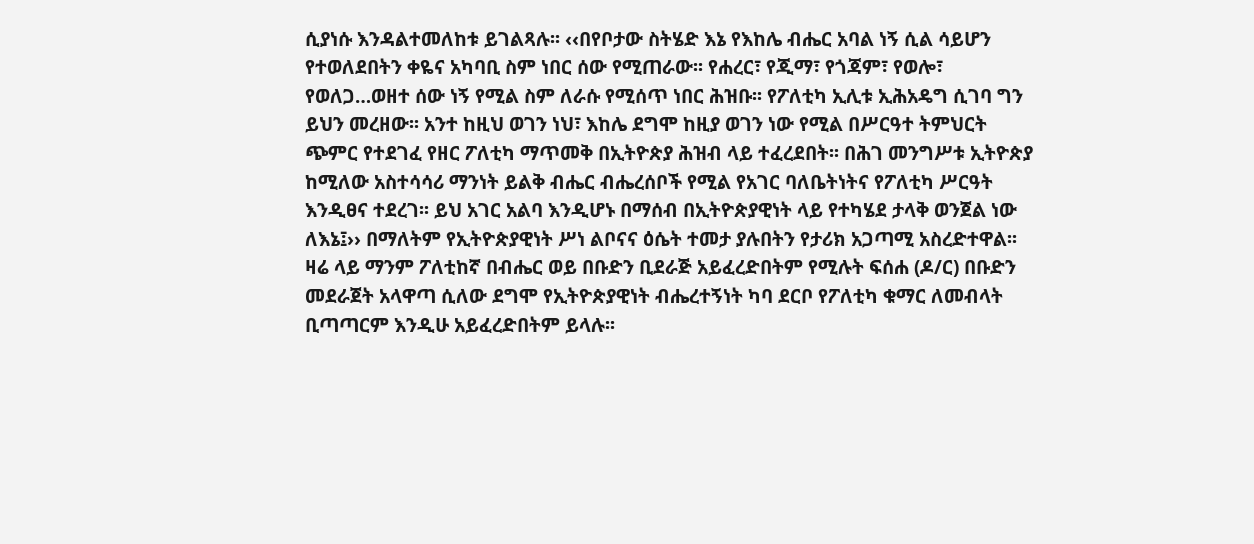ሲያነሱ እንዳልተመለከቱ ይገልጻሉ፡፡ ‹‹በየቦታው ስትሄድ እኔ የእከሌ ብሔር አባል ነኝ ሲል ሳይሆን የተወለደበትን ቀዬና አካባቢ ስም ነበር ሰው የሚጠራው፡፡ የሐረር፣ የጂማ፣ የጎጃም፣ የወሎ፣ የወለጋ…ወዘተ ሰው ነኝ የሚል ስም ለራሱ የሚሰጥ ነበር ሕዝቡ፡፡ የፖለቲካ ኢሊቱ ኢሕአዴግ ሲገባ ግን ይህን መረዘው፡፡ አንተ ከዚህ ወገን ነህ፣ እከሌ ደግሞ ከዚያ ወገን ነው የሚል በሥርዓተ ትምህርት ጭምር የተደገፈ የዘር ፖለቲካ ማጥመቅ በኢትዮጵያ ሕዝብ ላይ ተፈረደበት፡፡ በሕገ መንግሥቱ ኢትዮጵያ ከሚለው አስተሳሳሪ ማንነት ይልቅ ብሔር ብሔረሰቦች የሚል የአገር ባለቤትነትና የፖለቲካ ሥርዓት እንዲፀና ተደረገ፡፡ ይህ አገር አልባ እንዲሆኑ በማሰብ በኢትዮጵያዊነት ላይ የተካሄደ ታላቅ ወንጀል ነው ለእኔ፤›› በማለትም የኢትዮጵያዊነት ሥነ ልቦናና ዕሴት ተመታ ያሉበትን የታሪክ አጋጣሚ አስረድተዋል፡፡
ዛሬ ላይ ማንም ፖለቲከኛ በብሔር ወይ በቡድን ቢደራጅ አይፈረድበትም የሚሉት ፍሰሐ (ዶ/ር) በቡድን መደራጀት አላዋጣ ሲለው ደግሞ የኢትዮጵያዊነት ብሔረተኝነት ካባ ደርቦ የፖለቲካ ቁማር ለመብላት ቢጣጣርም እንዲሁ አይፈረድበትም ይላሉ፡፡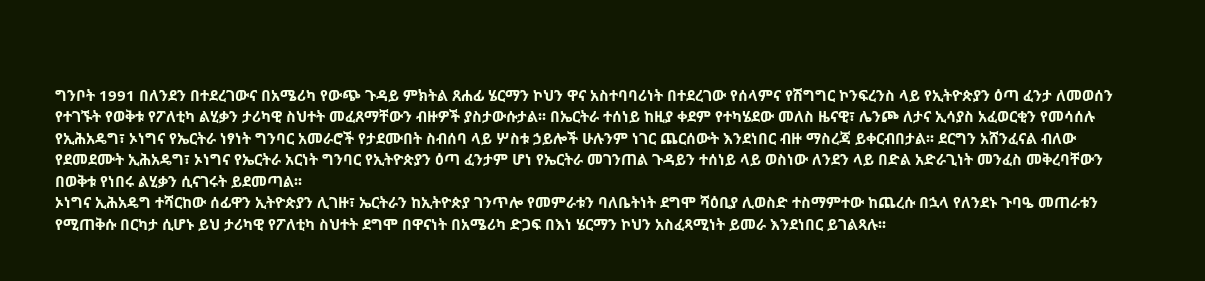ግንቦት 1991 በለንደን በተደረገውና በአሜሪካ የውጭ ጉዳይ ምክትል ጸሐፊ ሄርማን ኮህን ዋና አስተባባሪነት በተደረገው የሰላምና የሽግግር ኮንፍረንስ ላይ የኢትዮጵያን ዕጣ ፈንታ ለመወሰን የተገኙት የወቅቱ የፖለቲካ ልሂቃን ታሪካዊ ስህተት መፈጸማቸውን ብዙዎች ያስታውሱታል፡፡ በኤርትራ ተሰነይ ከዚያ ቀደም የተካሄደው መለስ ዜናዊ፣ ሌንጮ ለታና ኢሳያስ አፈወርቂን የመሳሰሉ የኢሕአዴግ፣ ኦነግና የኤርትራ ነፃነት ግንባር አመራሮች የታደሙበት ስብሰባ ላይ ሦስቱ ኃይሎች ሁሉንም ነገር ጨርሰውት እንደነበር ብዙ ማስረጃ ይቀርብበታል፡፡ ደርግን አሸንፈናል ብለው የደመደሙት ኢሕአዴግ፣ ኦነግና የኤርትራ አርነት ግንባር የኢትዮጵያን ዕጣ ፈንታም ሆነ የኤርትራ መገንጠል ጉዳይን ተሰነይ ላይ ወስነው ለንደን ላይ በድል አድራጊነት መንፈስ መቅረባቸውን በወቅቱ የነበሩ ልሂቃን ሲናገሩት ይደመጣል፡፡
ኦነግና ኢሕአዴግ ተሻርከው ሰፊዋን ኢትዮጵያን ሊገዙ፣ ኤርትራን ከኢትዮጵያ ገንጥሎ የመምራቱን ባለቤትነት ደግሞ ሻዕቢያ ሊወስድ ተስማምተው ከጨረሱ በኋላ የለንደኑ ጉባዔ መጠራቱን የሚጠቅሱ በርካታ ሲሆኑ ይህ ታሪካዊ የፖለቲካ ስህተት ደግሞ በዋናነት በአሜሪካ ድጋፍ በእነ ሄርማን ኮህን አስፈጻሚነት ይመራ እንደነበር ይገልጻሉ፡፡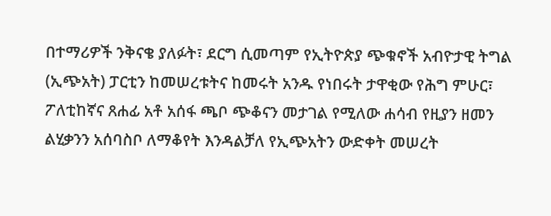በተማሪዎች ንቅናቄ ያለፉት፣ ደርግ ሲመጣም የኢትዮጵያ ጭቁኖች አብዮታዊ ትግል (ኢጭአት) ፓርቲን ከመሠረቱትና ከመሩት አንዱ የነበሩት ታዋቂው የሕግ ምሁር፣ ፖለቲከኛና ጸሐፊ አቶ አሰፋ ጫቦ ጭቆናን መታገል የሚለው ሐሳብ የዚያን ዘመን ልሂቃንን አሰባስቦ ለማቆየት እንዳልቻለ የኢጭአትን ውድቀት መሠረት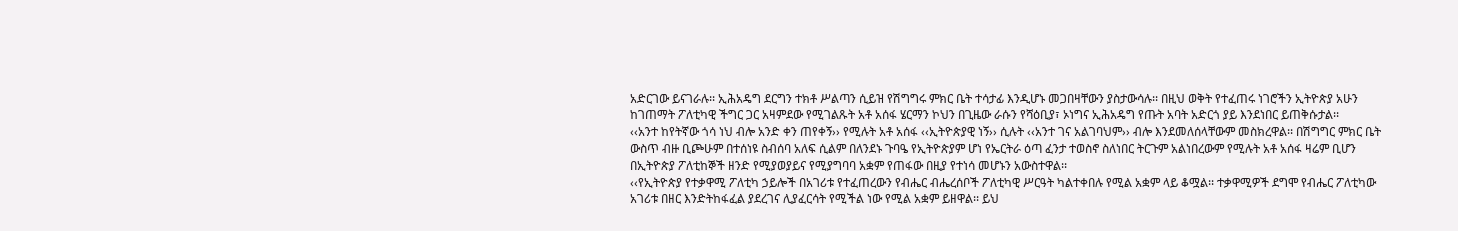አድርገው ይናገራሉ፡፡ ኢሕአዴግ ደርግን ተክቶ ሥልጣን ሲይዝ የሽግግሩ ምክር ቤት ተሳታፊ እንዲሆኑ መጋበዛቸውን ያስታውሳሉ፡፡ በዚህ ወቅት የተፈጠሩ ነገሮችን ኢትዮጵያ አሁን ከገጠማት ፖለቲካዊ ችግር ጋር አዛምደው የሚገልጹት አቶ አሰፋ ሄርማን ኮህን በጊዜው ራሱን የሻዕቢያ፣ ኦነግና ኢሕአዴግ የጡት አባት አድርጎ ያይ እንደነበር ይጠቅሱታል፡፡
‹‹አንተ ከየትኛው ጎሳ ነህ ብሎ አንድ ቀን ጠየቀኝ›› የሚሉት አቶ አሰፋ ‹‹ኢትዮጵያዊ ነኝ›› ሲሉት ‹‹አንተ ገና አልገባህም›› ብሎ እንደመለሰላቸውም መስክረዋል፡፡ በሽግግር ምክር ቤት ውስጥ ብዙ ቢጮሁም በተሰነዩ ስብሰባ አለፍ ሲልም በለንደኑ ጉባዔ የኢትዮጵያም ሆነ የኤርትራ ዕጣ ፈንታ ተወስኖ ስለነበር ትርጉም አልነበረውም የሚሉት አቶ አሰፋ ዛሬም ቢሆን በኢትዮጵያ ፖለቲከኞች ዘንድ የሚያወያይና የሚያግባባ አቋም የጠፋው በዚያ የተነሳ መሆኑን አውስተዋል፡፡
‹‹የኢትዮጵያ የተቃዋሚ ፖለቲካ ኃይሎች በአገሪቱ የተፈጠረውን የብሔር ብሔረሰቦች ፖለቲካዊ ሥርዓት ካልተቀበሉ የሚል አቋም ላይ ቆሟል፡፡ ተቃዋሚዎች ደግሞ የብሔር ፖለቲካው አገሪቱ በዘር እንድትከፋፈል ያደረገና ሊያፈርሳት የሚችል ነው የሚል አቋም ይዘዋል፡፡ ይህ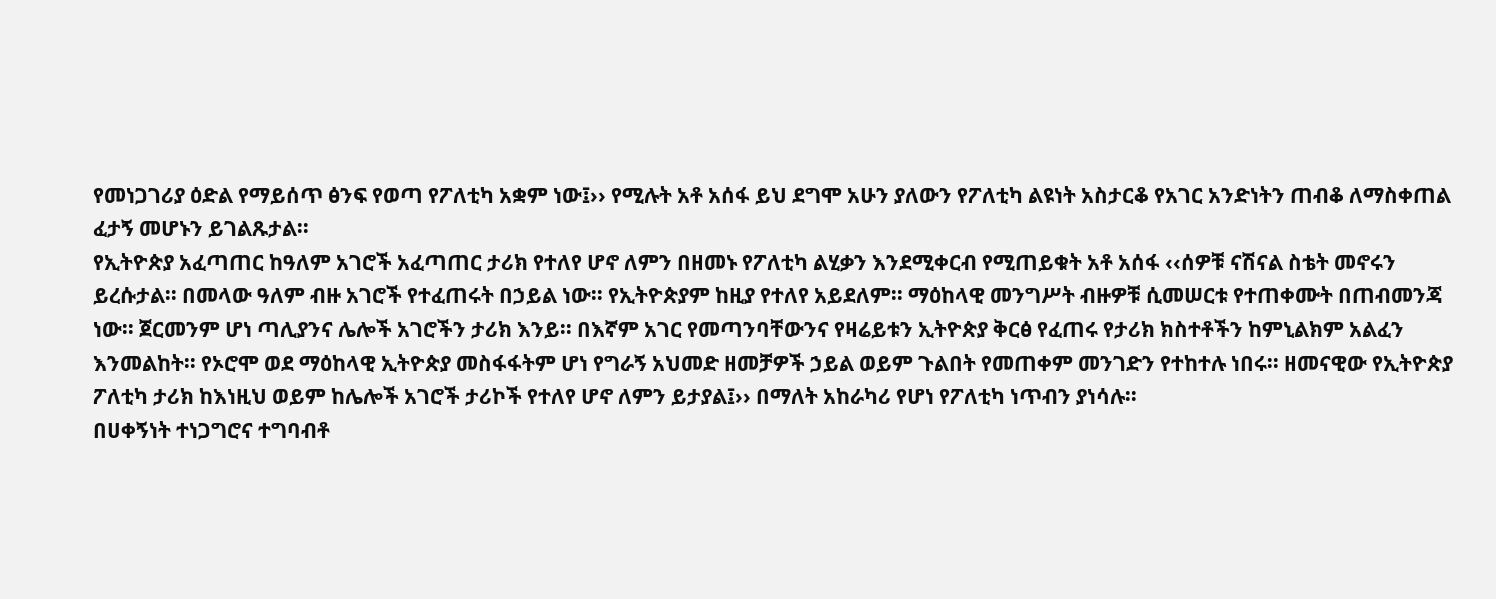የመነጋገሪያ ዕድል የማይሰጥ ፅንፍ የወጣ የፖለቲካ አቋም ነው፤›› የሚሉት አቶ አሰፋ ይህ ደግሞ አሁን ያለውን የፖለቲካ ልዩነት አስታርቆ የአገር አንድነትን ጠብቆ ለማስቀጠል ፈታኝ መሆኑን ይገልጹታል፡፡
የኢትዮጵያ አፈጣጠር ከዓለም አገሮች አፈጣጠር ታሪክ የተለየ ሆኖ ለምን በዘመኑ የፖለቲካ ልሂቃን እንደሚቀርብ የሚጠይቁት አቶ አሰፋ ‹‹ሰዎቹ ናሽናል ስቴት መኖሩን ይረሱታል፡፡ በመላው ዓለም ብዙ አገሮች የተፈጠሩት በኃይል ነው፡፡ የኢትዮጵያም ከዚያ የተለየ አይደለም፡፡ ማዕከላዊ መንግሥት ብዙዎቹ ሲመሠርቱ የተጠቀሙት በጠብመንጃ ነው፡፡ ጀርመንም ሆነ ጣሊያንና ሌሎች አገሮችን ታሪክ እንይ፡፡ በእኛም አገር የመጣንባቸውንና የዛሬይቱን ኢትዮጵያ ቅርፅ የፈጠሩ የታሪክ ክስተቶችን ከምኒልክም አልፈን እንመልከት፡፡ የኦሮሞ ወደ ማዕከላዊ ኢትዮጵያ መስፋፋትም ሆነ የግራኝ አህመድ ዘመቻዎች ኃይል ወይም ጉልበት የመጠቀም መንገድን የተከተሉ ነበሩ፡፡ ዘመናዊው የኢትዮጵያ ፖለቲካ ታሪክ ከእነዚህ ወይም ከሌሎች አገሮች ታሪኮች የተለየ ሆኖ ለምን ይታያል፤›› በማለት አከራካሪ የሆነ የፖለቲካ ነጥብን ያነሳሉ፡፡
በሀቀኝነት ተነጋግሮና ተግባብቶ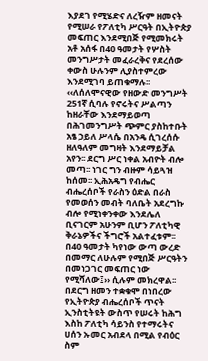እያደገ የሚሄድና ለረዥም ዘመናት የሚሠራ የፖለቲካ ሥርዓት በኢትዮጵያ መፍጠር እንደሚበጅ የሚመክሩት አቶ አሰፋ በ40 ዓመታት የሦስት መንግሥታት መፈራረቅና የደረሰው ቀውስ ሁሉንም ሊያስተምረው እንደሚገባ ይጠቁማሉ፡፡ ‹‹ለሰለሞናዊው የዘውድ መንግሥት 251ኛ ሲባሉ የኖሩትና ሥልጣን ከዘራቸው እንደማይወጣ በሕገመንግሥት ጭምር ያስከተቡት አፄ ኃይለ ሥላሴ በአንዴ ሲገረሰሱ ዘለዓለም መግዛት እንደማይቻል አየን፡፡ ደርግ ሥር ነቀል አብዮት ብሎ መጣ፡፡ ነገር ግን ብዙም ሳይጓዝ ከሰመ፡፡ ኢሕአዴግ የብሔር ብሔረሰቦች የራስን ዕድል በራስ የመወሰን መብት ባለቤት አደረግኩ ብሎ የሚነቀንቀው እንደሌለ ቢናገርም አሁንም ቢሆን ፖለቲካዊ ቅራኔዎችና ችግሮች አልተፈቱም፡፡ በ40 ዓመታት ካየነው ውጣ ውረድ በመማር ለሁሉም የሚበጅ ሥርዓትን በመነጋገር መፍጠር ነው የሚሻለው፤›› ሲሉም መክረዋል፡፡
በደርግ ዘመን ተቋቁሞ በነበረው የኢትዮጵያ ብሔረሰቦች ጥናት ኢንስቲትዩት ውስጥ የሠሩት ከሕግ እስከ ፖለቲካ ሳይንስ የተማሩትና ሀሰን ኡመር አብደላ በሚል የብዕር ስም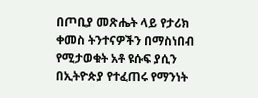በጦቢያ መጽሔት ላይ የታሪክ ቀመስ ትንተናዎችን በማስነበብ የሚታወቁት አቶ ዩሱፍ ያሲን በኢትዮጵያ የተፈጠሩ የማንነት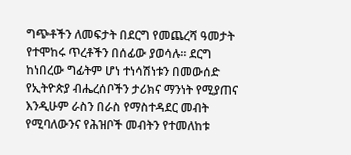ግጭቶችን ለመፍታት በደርግ የመጨረሻ ዓመታት የተሞከሩ ጥረቶችን በሰፊው ያወሳሉ፡፡ ደርግ ከነበረው ግፊትም ሆነ ተነሳሽነቱን በመውሰድ የኢትዮጵያ ብሔረሰቦችን ታሪክና ማንነት የሚያጠና እንዲሁም ራስን በራስ የማስተዳደር መብት የሚባለውንና የሕዝቦች መብትን የተመለከቱ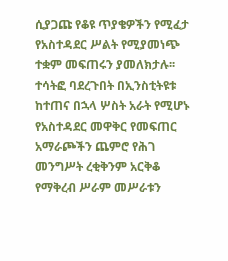ሲያጋጩ የቆዩ ጥያቄዎችን የሚፈታ የአስተዳደር ሥልት የሚያመነጭ ተቋም መፍጠሩን ያመለክታሉ፡፡
ተሳትፎ ባደረጉበት በኢንስቲትዩቱ ከተጠና በኋላ ሦስት አራት የሚሆኑ የአስተዳደር መዋቅር የመፍጠር አማራጮችን ጨምሮ የሕገ መንግሥት ረቂቅንም አርቅቆ የማቅረብ ሥራም መሥራቱን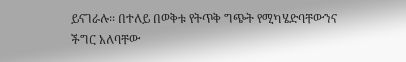ይናገራሉ፡፡ በተለይ በወቅቱ የትጥቅ ግጭት የሚካሄድባቸውንና ችግር አለባቸው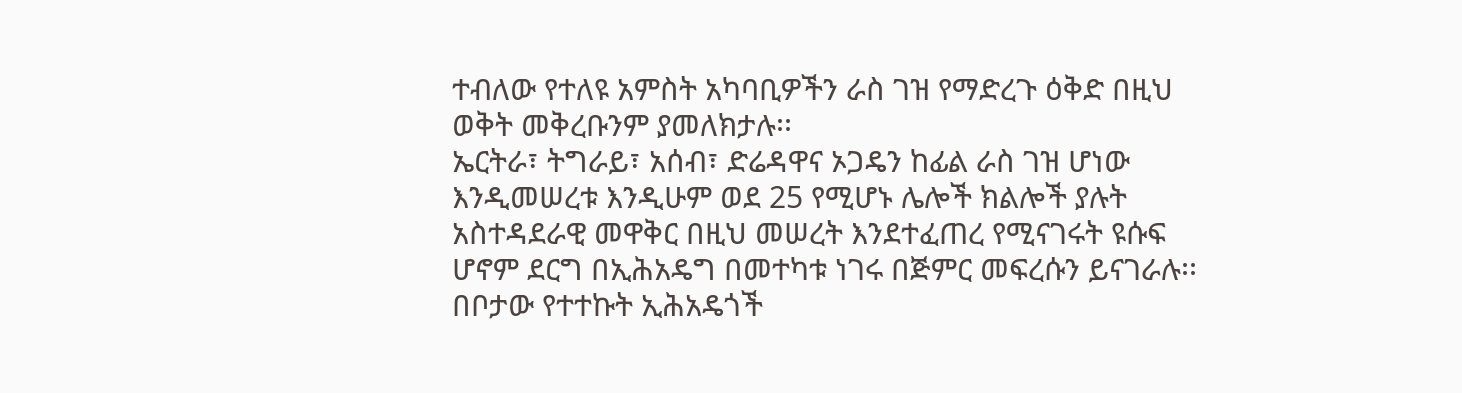ተብለው የተለዩ አምስት አካባቢዎችን ራስ ገዝ የማድረጉ ዕቅድ በዚህ ወቅት መቅረቡንም ያመለክታሉ፡፡
ኤርትራ፣ ትግራይ፣ አሰብ፣ ድሬዳዋና ኦጋዴን ከፊል ራስ ገዝ ሆነው እንዲመሠረቱ እንዲሁም ወደ 25 የሚሆኑ ሌሎች ክልሎች ያሉት አስተዳደራዊ መዋቅር በዚህ መሠረት እንደተፈጠረ የሚናገሩት ዩሱፍ ሆኖም ደርግ በኢሕአዴግ በመተካቱ ነገሩ በጅምር መፍረሱን ይናገራሉ፡፡ በቦታው የተተኩት ኢሕአዴጎች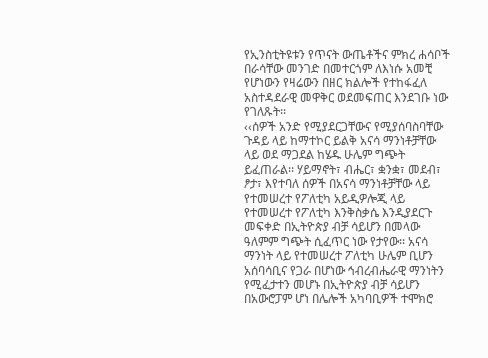የኢንስቲትዩቱን የጥናት ውጤቶችና ምክረ ሐሳቦች በራሳቸው መንገድ በመተርጎም ለእነሱ አመቺ የሆነውን የዛሬውን በዘር ክልሎች የተከፋፈለ አስተዳደራዊ መዋቅር ወደመፍጠር እንደገቡ ነው የገለጹት፡፡
‹‹ሰዎች አንድ የሚያደርጋቸውና የሚያሰባስባቸው ጉዳይ ላይ ከማተኮር ይልቅ አናሳ ማንነቶቻቸው ላይ ወደ ማጋደል ከሄዱ ሁሌም ግጭት ይፈጠራል፡፡ ሃይማኖት፣ ብሔር፣ ቋንቋ፣ መደብ፣ ፆታ፣ እየተባለ ሰዎች በአናሳ ማንነቶቻቸው ላይ የተመሠረተ የፖለቲካ አይዲዎሎጂ ላይ የተመሠረተ የፖለቲካ እንቅስቃሴ እንዲያደርጉ መፍቀድ በኢትዮጵያ ብቻ ሳይሆን በመላው ዓለምም ግጭት ሲፈጥር ነው የታየው፡፡ አናሳ ማንነት ላይ የተመሠረተ ፖለቲካ ሁሌም ቢሆን አሰባሳቢና የጋራ በሆነው ኅብረብሔራዊ ማንነትን የሚፈታተን መሆኑ በኢትዮጵያ ብቻ ሳይሆን በአውሮፓም ሆነ በሌሎች አካባቢዎች ተሞክሮ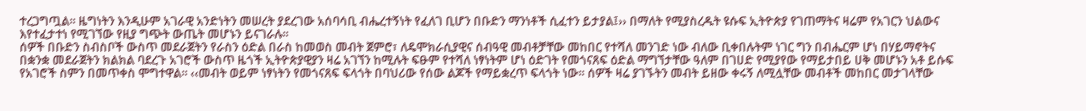ተረጋግጧል፡፡ ዜግነትን እንዲሁም አገራዊ አንድነትን መሠረት ያደረገው አሰባሳቢ ብሔረተኝነት የፈለገ ቢሆን በቡድን ማንነቶች ሲፈተን ይታያል፤›› በማለት የሚያስረዱት ዩሱፍ ኢትዮጵያ የገጠማትና ዛሬም የአገርን ህልውና እየተፈታተነ የሚገኘው የዚያ ግጭት ውጤት መሆኑን ይናገራሉ፡፡
ሰዎች በቡድን ስብስቦች ውስጥ መደራጀትን የራስን ዕድል በራስ ከመወስ መብት ጀምሮ፣ ለዴሞክራሲያዊና ሰብዓዊ መብቶቻቸው መከበር የተሻለ መንገድ ነው ብለው ቢቀበሉትም ነገር ግን በብሔርም ሆነ በሃይማኖትና በቋንቋ መደራጀትን ክልክል ባደረጉ አገሮች ውስጥ ዜጎች ኢትዮጵያዊያን ዛሬ አገኘን ከሚሉት ፍፁም የተሻለ ነፃነትም ሆነ ዕድገት የመጎናጸፍ ዕድል ማግኘታቸው ዓለም በገሀድ የሚያየው የማይታበይ ሀቅ መሆኑን አቶ ይሱፍ የአገሮች ስምን በመጥቀስ ሞግተዋል፡፡ ‹‹መብት ወይም ነፃነትን የመጎናጸፍ ፍላጎት በባህሪው የሰው ልጆች የማይቋረጥ ፍላጎት ነው፡፡ ሰዎች ዛሬ ያገኙትን መብት ይዘው ቀሩኝ ለሚሏቸው መብቶች መከበር መታገላቸው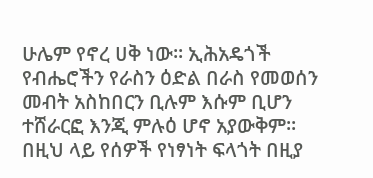ሁሌም የኖረ ሀቅ ነው፡፡ ኢሕአዴጎች የብሔሮችን የራስን ዕድል በራስ የመወሰን መብት አስከበርን ቢሉም እሱም ቢሆን ተሸራርፎ እንጂ ምሉዕ ሆኖ አያውቅም፡፡ በዚህ ላይ የሰዎች የነፃነት ፍላጎት በዚያ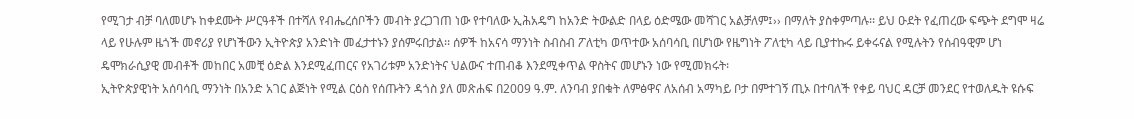የሚገታ ብቻ ባለመሆኑ ከቀደሙት ሥርዓቶች በተሻለ የብሔረሰቦችን መብት ያረጋገጠ ነው የተባለው ኢሕአዴግ ከአንድ ትውልድ በላይ ዕድሜው መሻገር አልቻለም፤›› በማለት ያስቀምጣሉ፡፡ ይህ ዑደት የፈጠረው ፍጭት ደግሞ ዛሬ ላይ የሁሉም ዜጎች መኖሪያ የሆነችውን ኢትዮጵያ አንድነት መፈታተኑን ያሰምሩበታል፡፡ ሰዎች ከአናሳ ማንነት ስብስብ ፖለቲካ ወጥተው አሰባሳቢ በሆነው የዜግነት ፖለቲካ ላይ ቢያተኩሩ ይቀሩናል የሚሉትን የሰብዓዊም ሆነ ዴሞክራሲያዊ መብቶች መከበር አመቺ ዕድል እንደሚፈጠርና የአገሪቱም አንድነትና ህልውና ተጠብቆ እንደሚቀጥል ዋስትና መሆኑን ነው የሚመክሩት፡
ኢትዮጵያዊነት አሰባሳቢ ማንነት በአንድ አገር ልጅነት የሚል ርዕስ የሰጡትን ዳጎስ ያለ መጽሐፍ በ2009 ዓ.ም. ለንባብ ያበቁት ለምፅዋና ለአሰብ አማካይ ቦታ በምተገኝ ጢኦ በተባለች የቀይ ባህር ዳርቻ መንደር የተወለዱት ዩሱፍ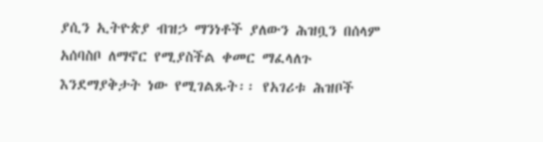ያሲን ኢትዮጵያ ብዝኃ ማንነቶች ያለውን ሕዝቧን በሰላም አሰባስቦ ለማኖር የሚያስችል ቀመር ማፈላለጉ እንደማያቅታት ነው የሚገልጹት፡፡ የአገሪቱ ሕዝቦች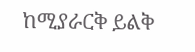ከሚያራርቅ ይልቅ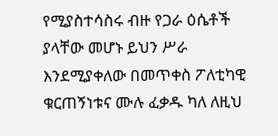የሚያስተሳስሩ ብዙ የጋራ ዕሴቶች ያላቸው መሆኑ ይህን ሥራ እንደሚያቀለው በመጥቀስ ፖለቲካዊ ቁርጠኝነቱና ሙሉ ፈቃዱ ካለ ለዚህ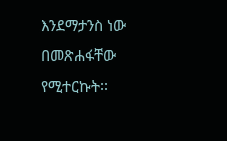እንደማታንስ ነው በመጽሐፋቸው የሚተርኩት፡፡